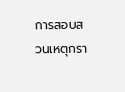การสอบสวนเหตุกรา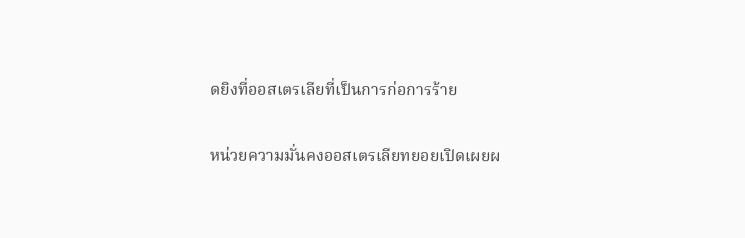ดยิงที่ออสเตรเลียที่เป็นการก่อการร้าย

หน่วยความมั่นคงออสเตรเลียทยอยเปิดเผยผ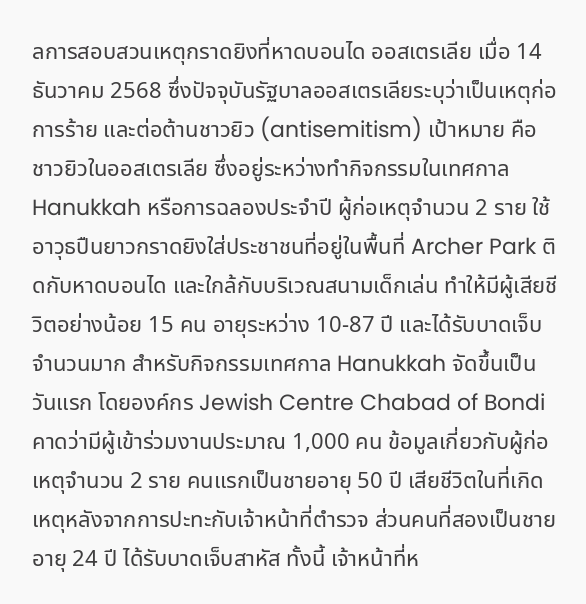ลการสอบสวนเหตุกราดยิงที่หาดบอนได ออสเตรเลีย เมื่อ 14 ธันวาคม 2568 ซึ่งปัจจุบันรัฐบาลออสเตรเลียระบุว่าเป็นเหตุก่อการร้าย และต่อต้านชาวยิว (antisemitism) เป้าหมาย คือ ชาวยิวในออสเตรเลีย ซึ่งอยู่ระหว่างทำกิจกรรมในเทศกาล Hanukkah หรือการฉลองประจำปี ผู้ก่อเหตุจำนวน 2 ราย ใช้อาวุธปืนยาวกราดยิงใส่ประชาชนที่อยู่ในพื้นที่ Archer Park ติดกับหาดบอนได และใกล้กับบริเวณสนามเด็กเล่น ทำให้มีผู้เสียชีวิตอย่างน้อย 15 คน อายุระหว่าง 10-87 ปี และได้รับบาดเจ็บจำนวนมาก สำหรับกิจกรรมเทศกาล Hanukkah จัดขึ้นเป็นวันแรก โดยองค์กร Jewish Centre Chabad of Bondi คาดว่ามีผู้เข้าร่วมงานประมาณ 1,000 คน ข้อมูลเกี่ยวกับผู้ก่อเหตุจำนวน 2 ราย คนแรกเป็นชายอายุ 50 ปี เสียชีวิตในที่เกิดเหตุหลังจากการปะทะกับเจ้าหน้าที่ตำรวจ ส่วนคนที่สองเป็นชายอายุ 24 ปี ได้รับบาดเจ็บสาหัส ทั้งนี้ เจ้าหน้าที่ห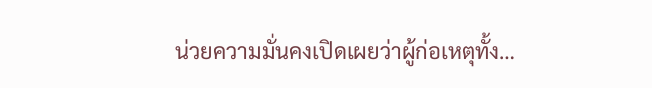น่วยความมั่นคงเปิดเผยว่าผู้ก่อเหตุทั้ง…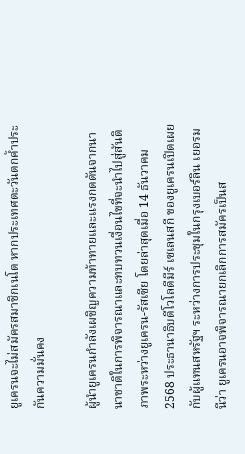ยูเครนจะไม่สมัครสมาชิกเนโต หากประเทศตะวันตกค้ำประกันความมั่นคง

ผู้นำยูเครนกำลังเผชิญความท้าทายและแรงกดดันจากนานาชาติในการพิจารณาและทบทวนเงื่อนไขที่จะนำไปสู่สันติภาพระหว่างยูเครน-รัสเซีย โดยล่าสุดเมื่อ 14 ธันวาคม 2568 ประธานาธิบดีโวโลดีมีร์ เซเลนสกี ของยูเครนเปิดเผยกับผู้แทนสหรัฐฯ ระหว่างการประชุมในกรุงเบอร์ลิน เยอรมนีว่า ยูเครนอาจพิจารณายกเลิกการสมัครเป็นส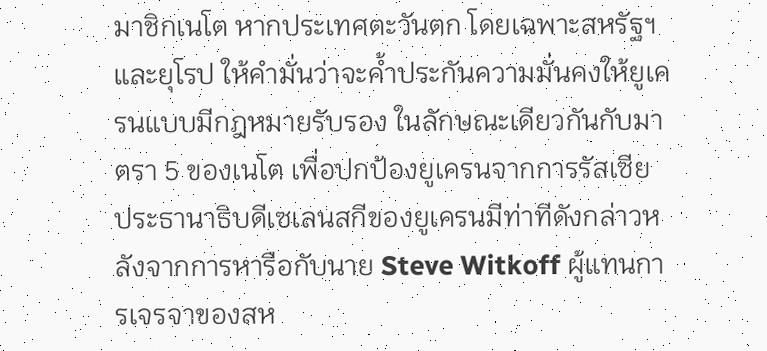มาชิกเนโต หากประเทศตะวันตก โดยเฉพาะสหรัฐฯ และยุโรป ให้คำมั่นว่าจะค้ำประกันความมั่นคงให้ยูเครนแบบมีกฎหมายรับรอง ในลักษณะเดียวกันกับมาตรา 5 ของเนโต เพื่อปกป้องยูเครนจากการรัสเซีย ประธานาธิบดีเซเลนสกีของยูเครนมีท่าทีดังกล่าวหลังจากการหารือกับนาย Steve Witkoff ผู้แทนการเจรจาของสห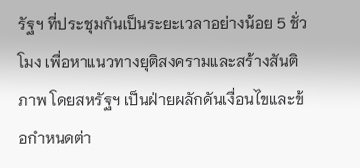รัฐฯ ที่ประชุมกันเป็นระยะเวลาอย่างน้อย 5 ชั่วโมง เพื่อหาแนวทางยุติสงครามและสร้างสันติภาพ โดยสหรัฐฯ เป็นฝ่ายผลักดันเงื่อนไขและข้อกำหนดต่า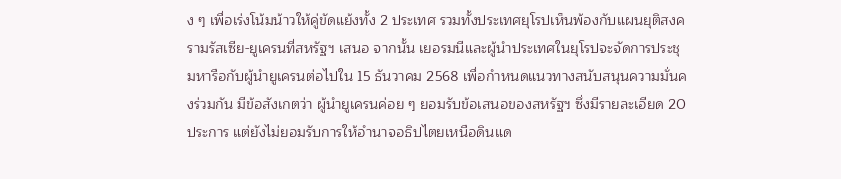ง ๆ เพื่อเร่งโน้มน้าวให้คู่ขัดแย้งทั้ง 2 ประเทศ รวมทั้งประเทศยุโรปเห็นพ้องกับแผนยุติสงครามรัสเซีย-ยูเครนที่สหรัฐฯ เสนอ จากนั้น เยอรมนีและผู้นำประเทศในยุโรปจะจัดการประชุมหารือกับผู้นำยูเครนต่อไปใน 15 ธันวาคม 2568 เพื่อกำหนดแนวทางสนับสนุนความมั่นคงร่วมกัน มีข้อสังเกตว่า ผู้นำยูเครนค่อย ๆ ยอมรับข้อเสนอของสหรัฐฯ ซึ่งมีรายละเอียด 20 ประการ แต่ยังไม่ยอมรับการให้อำนาจอธิปไตยเหนือดินแด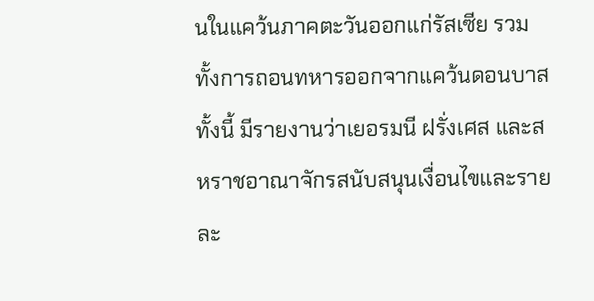นในแคว้นภาคตะวันออกแก่รัสเซีย รวมทั้งการถอนทหารออกจากแคว้นดอนบาส ทั้งนี้ มีรายงานว่าเยอรมนี ฝรั่งเศส และสหราชอาณาจักรสนับสนุนเงื่อนไขและรายละ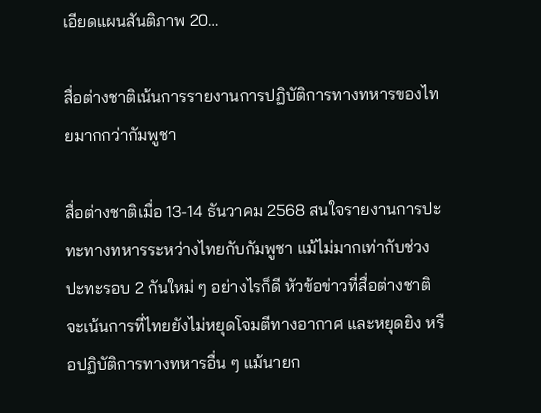เอียดแผนสันติภาพ 20…

สื่อต่างชาติเน้นการรายงานการปฏิบัติการทางทหารของไทยมากกว่ากัมพูชา

สื่อต่างชาติเมื่อ 13-14 ธันวาคม 2568 สนใจรายงานการปะทะทางทหารระหว่างไทยกับกัมพูชา แม้ไม่มากเท่ากับช่วงปะทะรอบ 2 กันใหม่ ๆ อย่างไรก็ดี หัวข้อข่าวที่สื่อต่างชาติจะเน้นการที่ไทยยังไม่หยุดโจมตีทางอากาศ และหยุดยิง หรือปฏิบัติการทางทหารอื่น ๆ แม้นายก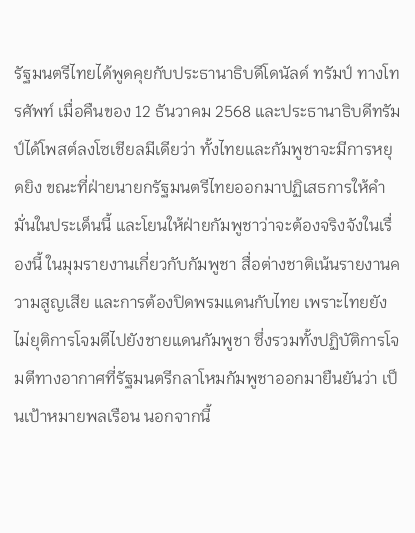รัฐมนตรีไทยได้พูดคุยกับประธานาธิบดีโดนัลด์ ทรัมป์ ทางโทรศัพท์ เมื่อคืนของ 12 ธันวาคม 2568 และประธานาธิบดีทรัมป์ได้โพสต์ลงโซเชียลมีเดียว่า ทั้งไทยและกัมพูชาจะมีการหยุดยิง ขณะที่ฝ่ายนายกรัฐมนตรีไทยออกมาปฏิเสธการให้คำมั่นในประเด็นนี้ และโยนให้ฝ่ายกัมพูชาว่าจะต้องจริงจังในเรื่องนี้ ในมุมรายงานเกี่ยวกับกัมพูชา สื่อต่างชาติเน้นรายงานความสูญเสีย และการต้องปิดพรมแดนกับไทย เพราะไทยยังไม่ยุติการโจมตีไปยังชายแดนกัมพูชา ซึ่งรวมทั้งปฏิบัติการโจมตีทางอากาศที่รัฐมนตรีกลาโหมกัมพูชาออกมายืนยันว่า เป็นเป้าหมายพลเรือน นอกจากนี้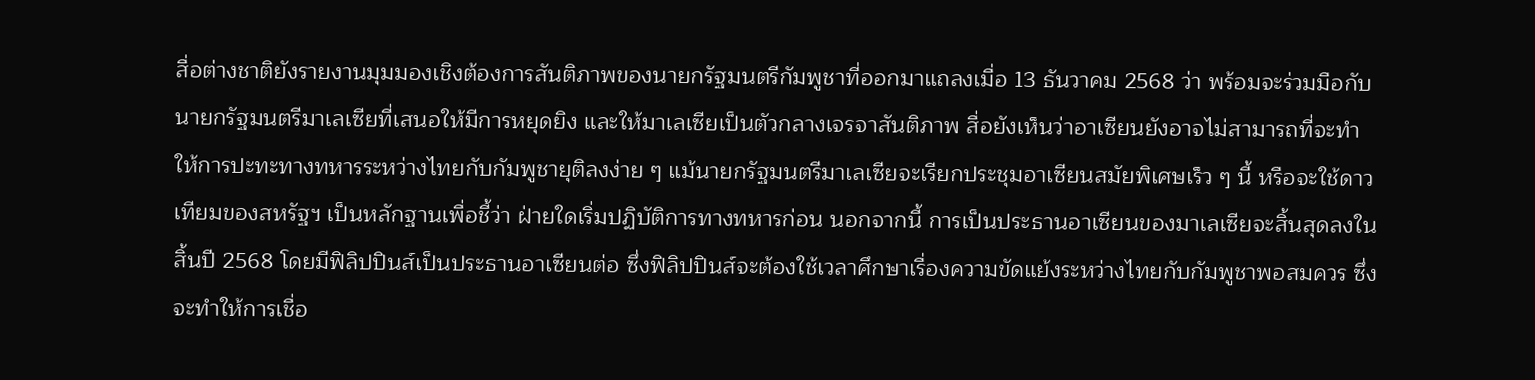สื่อต่างชาติยังรายงานมุมมองเชิงต้องการสันติภาพของนายกรัฐมนตรีกัมพูชาที่ออกมาแถลงเมื่อ 13 ธันวาคม 2568 ว่า พร้อมจะร่วมมือกับนายกรัฐมนตรีมาเลเซียที่เสนอให้มีการหยุดยิง และให้มาเลเซียเป็นตัวกลางเจรจาสันติภาพ สื่อยังเห็นว่าอาเซียนยังอาจไม่สามารถที่จะทำให้การปะทะทางทหารระหว่างไทยกับกัมพูชายุติลงง่าย ๆ แม้นายกรัฐมนตรีมาเลเซียจะเรียกประชุมอาเซียนสมัยพิเศษเร็ว ๆ นี้ หรือจะใช้ดาวเทียมของสหรัฐฯ เป็นหลักฐานเพื่อชี้ว่า ฝ่ายใดเริ่มปฏิบัติการทางทหารก่อน นอกจากนี้ การเป็นประธานอาเซียนของมาเลเซียจะสิ้นสุดลงในสิ้นปี 2568 โดยมีฟิลิปปินส์เป็นประธานอาเซียนต่อ ซึ่งฟิลิปปินส์จะต้องใช้เวลาศึกษาเรื่องความขัดแย้งระหว่างไทยกับกัมพูชาพอสมควร ซึ่งจะทำให้การเชื่อ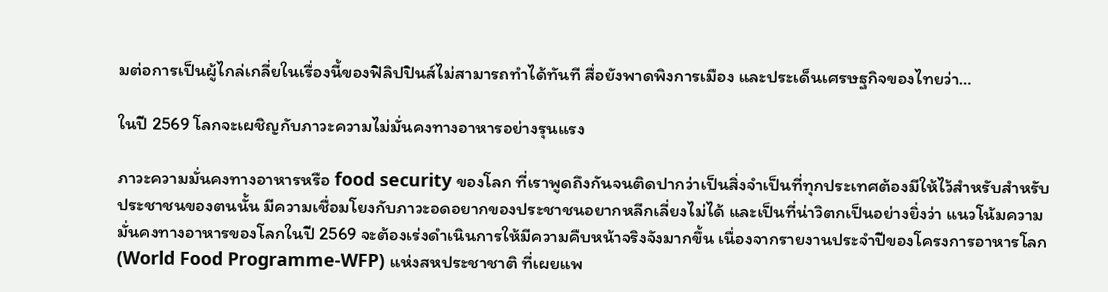มต่อการเป็นผู้ไกล่เกลี่ยในเรื่องนี้ของฟิลิปปินส์ไม่สามารถทำได้ทันที สื่อยังพาดพิงการเมือง และประเด็นเศรษฐกิจของไทยว่า…

ในปี 2569 โลกจะเผชิญกับภาวะความไม่มั่นคงทางอาหารอย่างรุนแรง

ภาวะความมั่นคงทางอาหารหรือ food security ของโลก ที่เราพูดถึงกันจนติดปากว่าเป็นสิ่งจำเป็นที่ทุกประเทศต้องมีให้ไว้สำหรับสำหรับประชาชนของตนนั้น มีความเชื่อมโยงกับภาวะอดอยากของประชาชนอยากหลีกเลี่ยงไม่ได้ และเป็นที่น่าวิตกเป็นอย่างยิ่งว่า แนวโน้มความมั่นคงทางอาหารของโลกในปี 2569 จะต้องเร่งดำเนินการให้มีความคืบหน้าจริงจังมากขึ้น เนื่องจากรายงานประจำปีของโครงการอาหารโลก (World Food Programme-WFP) แห่งสหประชาชาติ ที่เผยแพ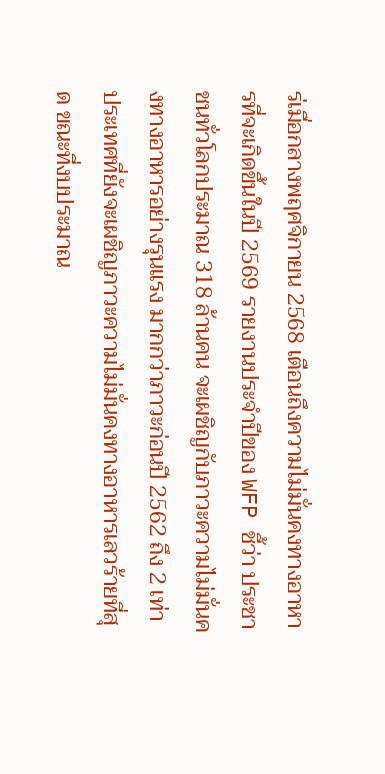ร่เมื่อกลางพฤศจิกายน 2568 เตือนถึงความไม่มั่นคงทางอาหารที่จะเกิดขึ้นในปี 2569 รายงานประจำปีของ WFP ชี้ว่า ประชาชนทั่วโลกประมาณ 318 ล้านคน จะเผชิญกับภาวะความไม่มั่นคงทางอาหารอย่างรุนแรง มากกว่าภาวะก่อนปี 2562 ถึง 2 เท่า ประเทศที่ยังจะเผชิญภาวะความไม่มั่นคงทางอาหารเลวร้ายที่สุด ขณะที่งบประมาณ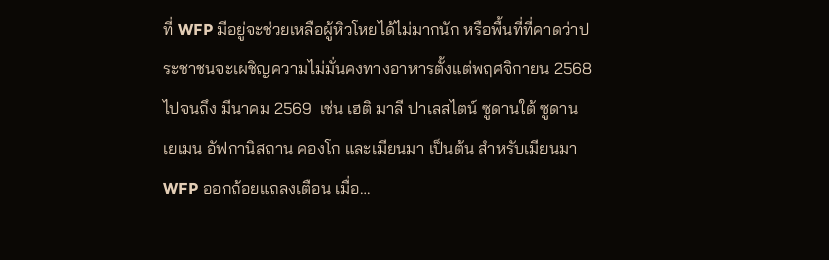ที่ WFP มีอยู่จะช่วยเหลือผู้หิวโหยได้ไม่มากนัก หรือพื้นที่ที่คาดว่าประชาชนจะเผชิญความไม่มั่นคงทางอาหารตั้งแต่พฤศจิกายน 2568 ไปจนถึง มีนาคม 2569  เช่น เฮติ มาลี ปาเลสไตน์ ซูดานใต้ ซูดาน เยเมน อัฟกานิสถาน คองโก และเมียนมา เป็นต้น สำหรับเมียนมา WFP ออกถ้อยแถลงเตือน เมื่อ…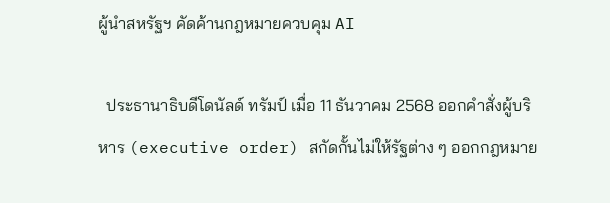ผู้นำสหรัฐฯ คัดค้านกฎหมายควบคุม AI

  ประธานาธิบดีโดนัลด์ ทรัมป์ เมื่อ 11 ธันวาคม 2568 ออกคำสั่งผู้บริหาร (executive order) สกัดกั้นไม่ให้รัฐต่าง ๆ ออกกฎหมาย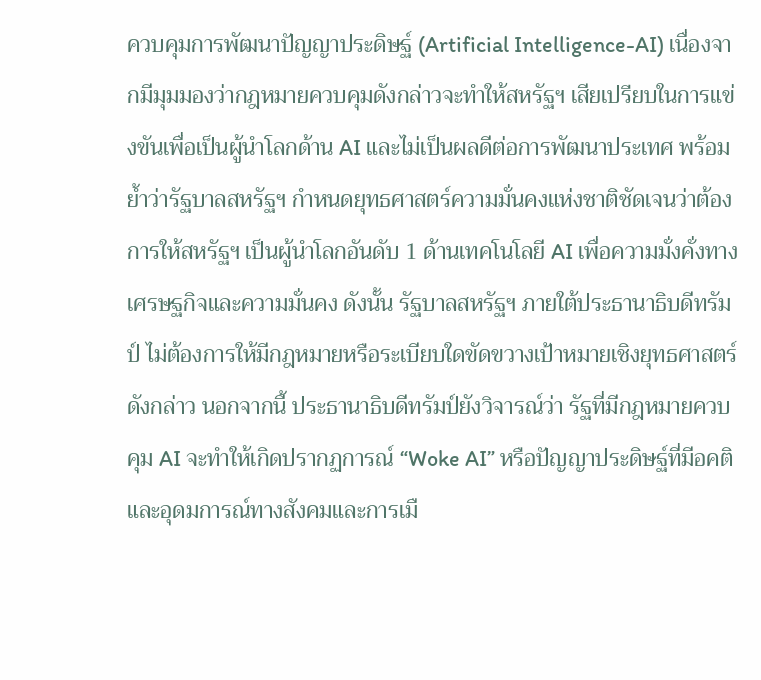ควบคุมการพัฒนาปัญญาประดิษฐ์ (Artificial Intelligence-AI) เนื่องจากมีมุมมองว่ากฎหมายควบคุมดังกล่าวจะทำให้สหรัฐฯ เสียเปรียบในการแข่งขันเพื่อเป็นผู้นำโลกด้าน AI และไม่เป็นผลดีต่อการพัฒนาประเทศ พร้อมย้ำว่ารัฐบาลสหรัฐฯ กำหนดยุทธศาสตร์ความมั่นคงแห่งชาติชัดเจนว่าต้องการให้สหรัฐฯ เป็นผู้นำโลกอันดับ 1 ด้านเทคโนโลยี AI เพื่อความมั่งคั่งทางเศรษฐกิจและความมั่นคง ดังนั้น รัฐบาลสหรัฐฯ ภายใต้ประธานาธิบดีทรัมป์ ไม่ต้องการให้มีกฎหมายหรือระเบียบใดขัดขวางเป้าหมายเชิงยุทธศาสตร์ดังกล่าว นอกจากนี้ ประธานาธิบดีทรัมป์ยังวิจารณ์ว่า รัฐที่มีกฎหมายควบคุม AI จะทำให้เกิดปรากฏการณ์ “Woke AI” หรือปัญญาประดิษฐ์ที่มีอคติและอุดมการณ์ทางสังคมและการเมื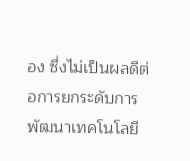อง ซึ่งไม่เป็นผลดีต่อการยกระดับการพัฒนาเทคโนโลยี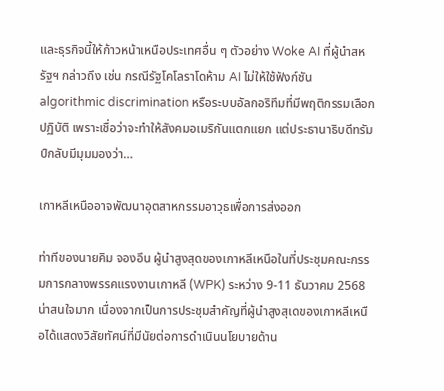และธุรกิจนี้ให้ก้าวหน้าเหนือประเทศอื่น ๆ ตัวอย่าง Woke AI ที่ผู้นำสหรัฐฯ กล่าวถึง เช่น กรณีรัฐโคโลราโดห้าม AI ไม่ให้ใช้ฟังก์ชัน algorithmic discrimination หรือระบบอัลกอริทึมที่มีพฤติกรรมเลือกปฏิบัติ เพราะเชื่อว่าจะทำให้สังคมอเมริกันแตกแยก แต่ประธานาธิบดีทรัมป์กลับมีมุมมองว่า…

เกาหลีเหนืออาจพัฒนาอุตสาหกรรมอาวุธเพื่อการส่งออก

ท่าทีของนายคิม จองอึน ผู้นำสูงสุดของเกาหลีเหนือในที่ประชุมคณะกรรมการกลางพรรคแรงงานเกาหลี (WPK) ระหว่าง 9-11 ธันวาคม 2568 น่าสนใจมาก เนื่องจากเป็นการประชุมสำคัญที่ผู้นำสูงสุเดของเกาหลีเหนือได้แสดงวิสัยทัศน์ที่มีนัยต่อการดำเนินนโยบายด้าน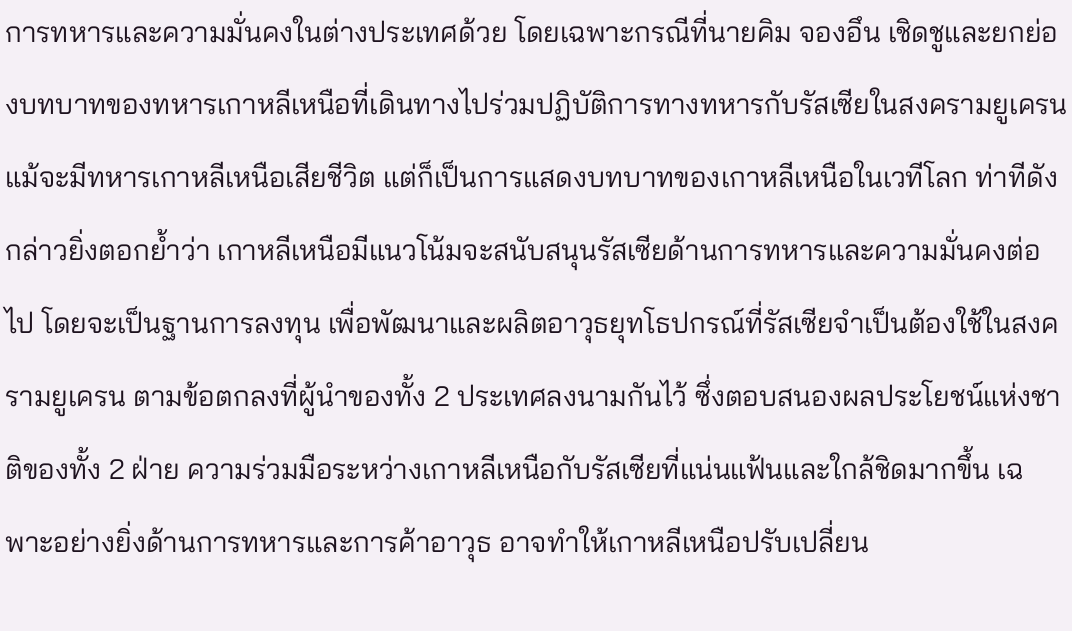การทหารและความมั่นคงในต่างประเทศด้วย โดยเฉพาะกรณีที่นายคิม จองอึน เชิดชูและยกย่องบทบาทของทหารเกาหลีเหนือที่เดินทางไปร่วมปฏิบัติการทางทหารกับรัสเซียในสงครามยูเครน แม้จะมีทหารเกาหลีเหนือเสียชีวิต แต่ก็เป็นการแสดงบทบาทของเกาหลีเหนือในเวทีโลก ท่าทีดังกล่าวยิ่งตอกย้ำว่า เกาหลีเหนือมีแนวโน้มจะสนับสนุนรัสเซียด้านการทหารและความมั่นคงต่อไป โดยจะเป็นฐานการลงทุน เพื่อพัฒนาและผลิตอาวุธยุทโธปกรณ์ที่รัสเซียจำเป็นต้องใช้ในสงครามยูเครน ตามข้อตกลงที่ผู้นำของทั้ง 2 ประเทศลงนามกันไว้ ซึ่งตอบสนองผลประโยชน์แห่งชาติของทั้ง 2 ฝ่าย ความร่วมมือระหว่างเกาหลีเหนือกับรัสเซียที่แน่นแฟ้นและใกล้ชิดมากขึ้น เฉพาะอย่างยิ่งด้านการทหารและการค้าอาวุธ อาจทำให้เกาหลีเหนือปรับเปลี่ยน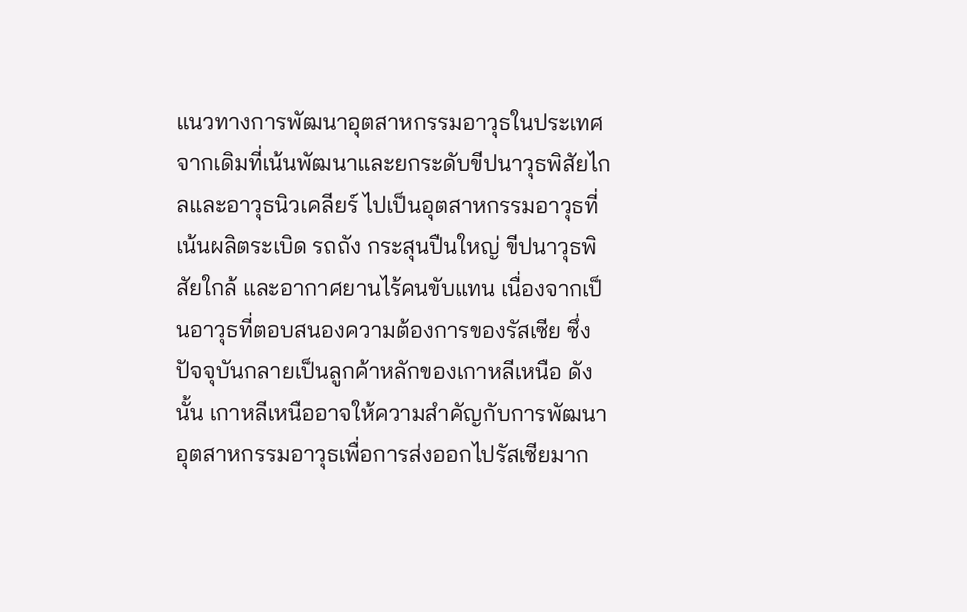แนวทางการพัฒนาอุตสาหกรรมอาวุธในประเทศ จากเดิมที่เน้นพัฒนาและยกระดับขีปนาวุธพิสัยไกลและอาวุธนิวเคลียร์ ไปเป็นอุตสาหกรรมอาวุธที่เน้นผลิตระเบิด รถถัง กระสุนปืนใหญ่ ขีปนาวุธพิสัยใกล้ และอากาศยานไร้คนขับแทน เนื่องจากเป็นอาวุธที่ตอบสนองความต้องการของรัสเซีย ซึ่งปัจจุบันกลายเป็นลูกค้าหลักของเกาหลีเหนือ ดังนั้น เกาหลีเหนืออาจให้ความสำคัญกับการพัฒนาอุตสาหกรรมอาวุธเพื่อการส่งออกไปรัสเซียมาก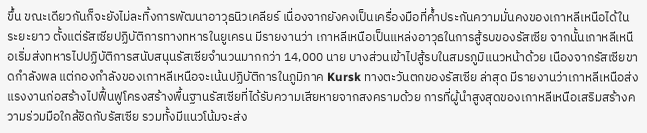ขึ้น ขณะเดียวกันก็จะยังไม่ละทิ้งการพัฒนาอาวุธนิวเคลียร์ เนื่องจากยังคงเป็นเครื่องมือที่ค้ำประกันความมั่นคงของเกาหลีเหนือได้ในระยะยาว ตั้งแต่รัสเซียปฏิบัติการทางทหารในยูเครน มีรายงานว่า เกาหลีเหนือเป็นแหล่งอาวุธในการสู้รบของรัสเซีย จากนั้นเกาหลีเหนือเริ่มส่งทหารไปปฏิบัติการสนับสนุนรัสเซียจำนวนมากกว่า 14,000 นาย บางส่วนเข้าไปสู้รบในสมรภูมิแนวหน้าด้วย เนืองจากรัสเซียขาดกำลังพล แต่กองกำลังของเกาหลีเหนือจะเน้นปฏิบัติการในภูมิภาค Kursk ทางตะวันตกของรัสเซีย ล่าสุด มีรายงานว่าเกาหลีเหนือส่งแรงงานก่อสร้างไปฟื้นฟูโครงสร้างพื้นฐานรัสเซียที่ได้รับความเสียหายจากสงครามด้วย การที่ผู้นำสูงสุดของเกาหลีเหนือเสริมสร้างความร่วมมือใกล้ชิดกับรัสเซีย รวมทั้งมีแนวโน้มจะส่ง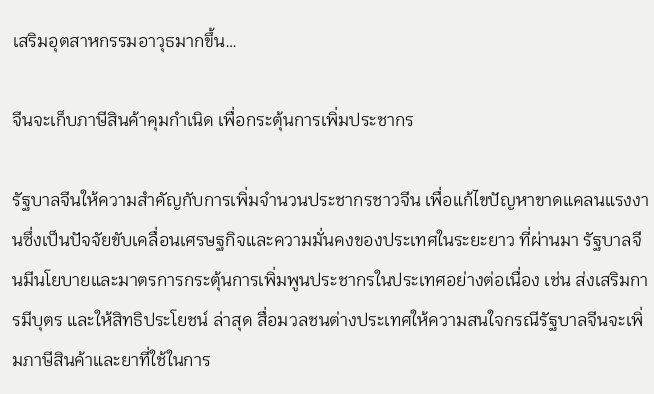เสริมอุตสาหกรรมอาวุธมากขึ้น…

จีนจะเก็บภาษีสินค้าคุมกำเนิด เพื่อกระตุ้นการเพิ่มประชากร

รัฐบาลจีนให้ความสำคัญกับการเพิ่มจำนวนประชากรชาวจีน เพื่อแก้ไขปัญหาขาดแคลนแรงงานซึ่งเป็นปัจจัยขับเคลื่อนเศรษฐกิจและความมั่นคงของประเทศในระยะยาว ที่ผ่านมา รัฐบาลจีนมีนโยบายและมาตรการกระตุ้นการเพิ่มพูนประชากรในประเทศอย่างต่อเนื่อง เช่น ส่งเสริมการมีบุตร และให้สิทธิประโยชน์ ล่าสุด สื่อมวลชนต่างประเทศให้ความสนใจกรณีรัฐบาลจีนจะเพิ่มภาษีสินค้าและยาที่ใช้ในการ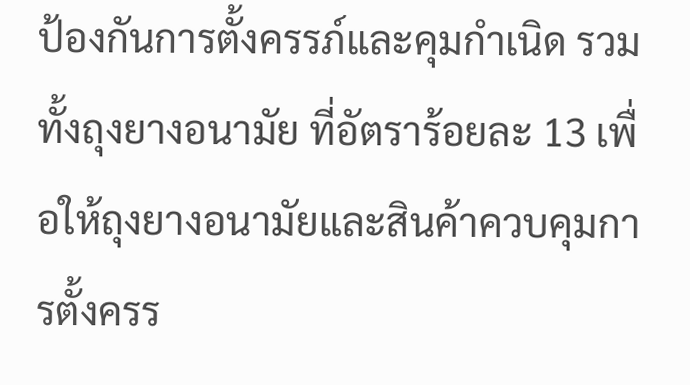ป้องกันการตั้งครรภ์และคุมกำเนิด รวมทั้งถุงยางอนามัย ที่อัตราร้อยละ 13 เพื่อให้ถุงยางอนามัยและสินค้าควบคุมการตั้งครร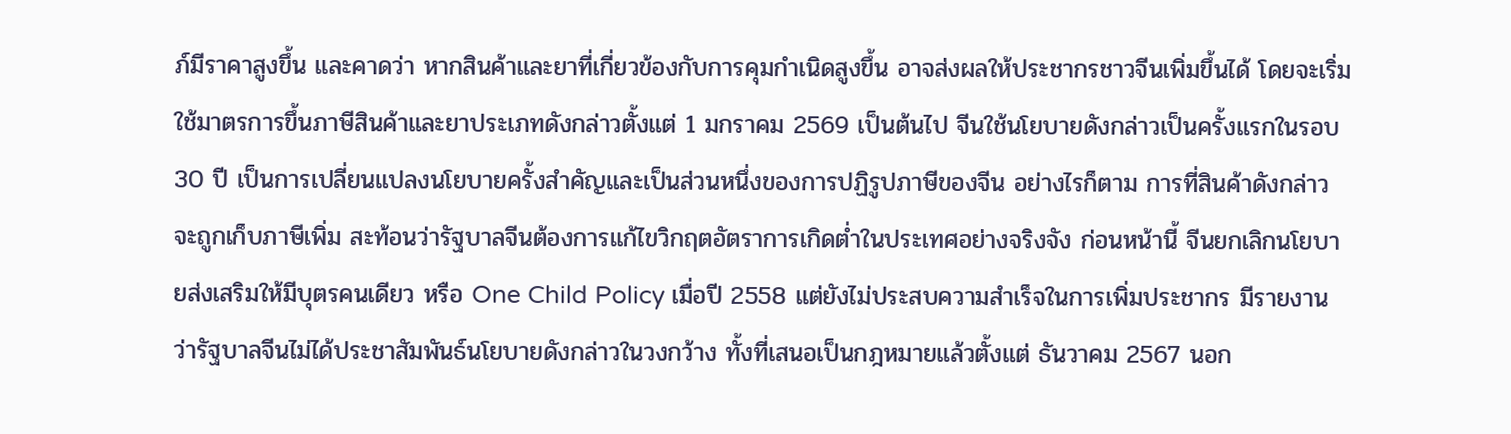ภ์มีราคาสูงขึ้น และคาดว่า หากสินค้าและยาที่เกี่ยวข้องกับการคุมกำเนิดสูงขึ้น อาจส่งผลให้ประชากรชาวจีนเพิ่มขึ้นได้ โดยจะเริ่มใช้มาตรการขึ้นภาษีสินค้าและยาประเภทดังกล่าวตั้งแต่ 1 มกราคม 2569 เป็นต้นไป จีนใช้นโยบายดังกล่าวเป็นครั้งแรกในรอบ 30 ปี เป็นการเปลี่ยนแปลงนโยบายครั้งสำคัญและเป็นส่วนหนึ่งของการปฏิรูปภาษีของจีน อย่างไรก็ตาม การที่สินค้าดังกล่าวจะถูกเก็บภาษีเพิ่ม สะท้อนว่ารัฐบาลจีนต้องการแก้ไขวิกฤตอัตราการเกิดต่ำในประเทศอย่างจริงจัง ก่อนหน้านี้ จีนยกเลิกนโยบายส่งเสริมให้มีบุตรคนเดียว หรือ One Child Policy เมื่อปี 2558 แต่ยังไม่ประสบความสำเร็จในการเพิ่มประชากร มีรายงานว่ารัฐบาลจีนไม่ได้ประชาสัมพันธ์นโยบายดังกล่าวในวงกว้าง ทั้งที่เสนอเป็นกฎหมายแล้วตั้งแต่ ธันวาคม 2567 นอก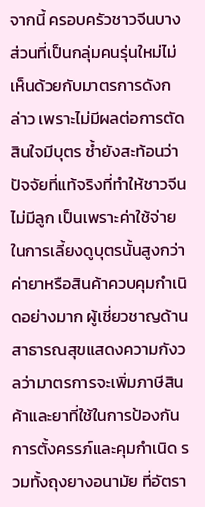จากนี้ ครอบครัวชาวจีนบางส่วนที่เป็นกลุ่มคนรุ่นใหม่ไม่เห็นด้วยกับมาตรการดังกล่าว เพราะไม่มีผลต่อการตัดสินใจมีบุตร ซ้ำยังสะท้อนว่าปัจจัยที่แท้จริงที่ทำให้ชาวจีนไม่มีลูก เป็นเพราะค่าใช้จ่ายในการเลี้ยงดูบุตรนั้นสูงกว่าค่ายาหรือสินค้าควบคุมกำเนิดอย่างมาก ผู้เชี่ยวชาญด้านสาธารณสุขแสดงความกังวลว่ามาตรการจะเพิ่มภาษีสินค้าและยาที่ใช้ในการป้องกันการตั้งครรภ์และคุมกำเนิด รวมทั้งถุงยางอนามัย ที่อัตรา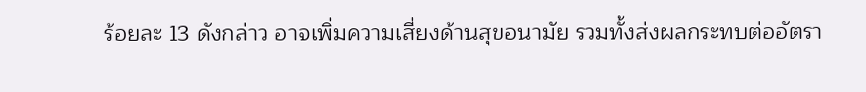ร้อยละ 13 ดังกล่าว อาจเพิ่มความเสี่ยงด้านสุขอนามัย รวมทั้งส่งผลกระทบต่ออัตรา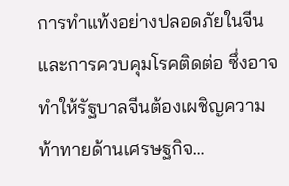การทำแท้งอย่างปลอดภัยในจีน และการควบคุมโรคติดต่อ ซึ่งอาจทำให้รัฐบาลจีนต้องเผชิญความท้าทายด้านเศรษฐกิจ…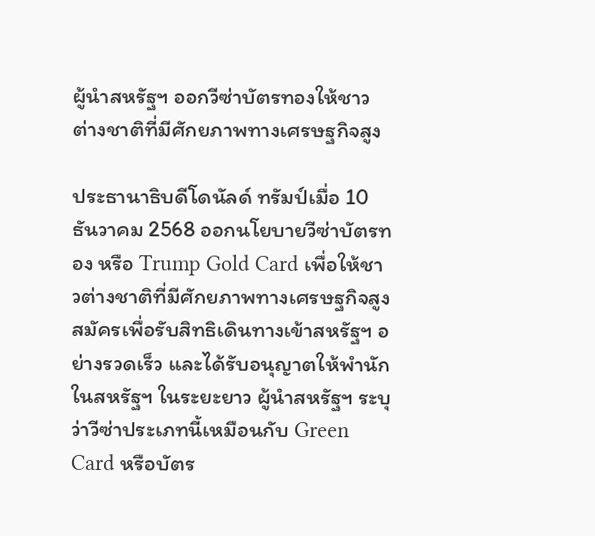ผู้นำสหรัฐฯ ออกวีซ่าบัตรทองให้ชาวต่างชาติที่มีศักยภาพทางเศรษฐกิจสูง

ประธานาธิบดีโดนัลด์ ทรัมป์เมื่อ 10 ธันวาคม 2568 ออกนโยบายวีซ่าบัตรทอง หรือ Trump Gold Card เพื่อให้ชาวต่างชาติที่มีศักยภาพทางเศรษฐกิจสูง สมัครเพื่อรับสิทธิเดินทางเข้าสหรัฐฯ อย่างรวดเร็ว และได้รับอนุญาตให้พำนักในสหรัฐฯ ในระยะยาว ผู้นำสหรัฐฯ ระบุว่าวีซ่าประเภทนี้เหมือนกับ Green Card หรือบัตร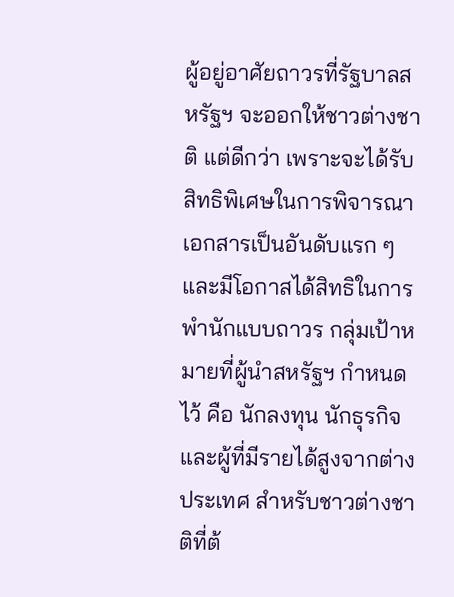ผู้อยู่อาศัยถาวรที่รัฐบาลสหรัฐฯ จะออกให้ชาวต่างชาติ แต่ดีกว่า เพราะจะได้รับสิทธิพิเศษในการพิจารณาเอกสารเป็นอันดับแรก ๆ และมีโอกาสได้สิทธิในการพำนักแบบถาวร กลุ่มเป้าหมายที่ผู้นำสหรัฐฯ กำหนดไว้ คือ นักลงทุน นักธุรกิจ และผู้ที่มีรายได้สูงจากต่างประเทศ สำหรับชาวต่างชาติที่ต้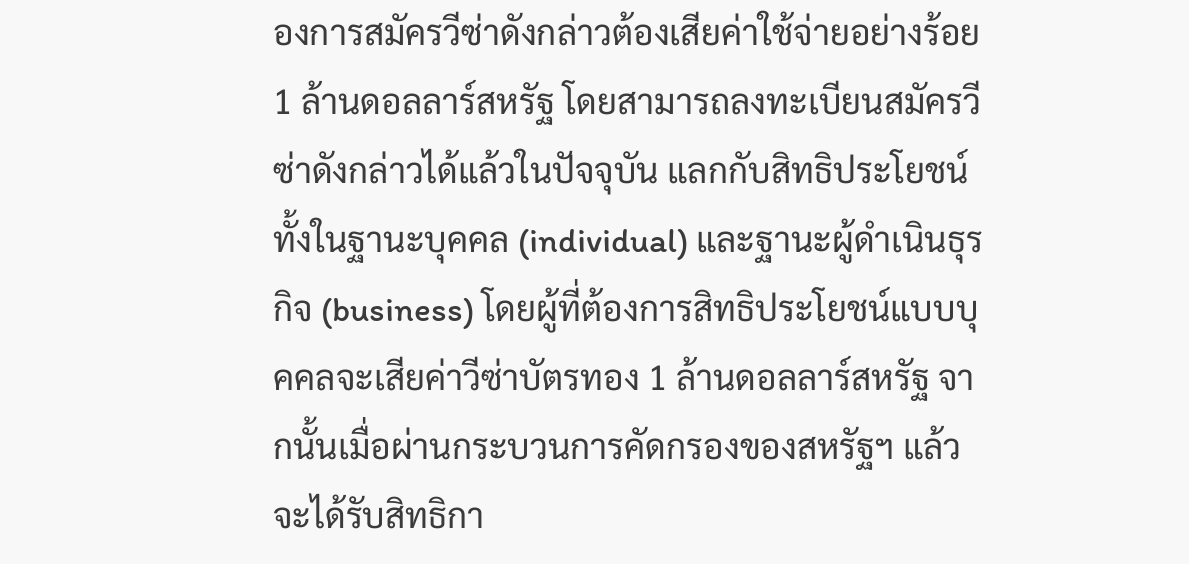องการสมัครวีซ่าดังกล่าวต้องเสียค่าใช้จ่ายอย่างร้อย 1 ล้านดอลลาร์สหรัฐ โดยสามารถลงทะเบียนสมัครวีซ่าดังกล่าวได้แล้วในปัจจุบัน แลกกับสิทธิประโยชน์ทั้งในฐานะบุคคล (individual) และฐานะผู้ดำเนินธุรกิจ (business) โดยผู้ที่ต้องการสิทธิประโยชน์แบบบุคคลจะเสียค่าวีซ่าบัตรทอง 1 ล้านดอลลาร์สหรัฐ จากนั้นเมื่อผ่านกระบวนการคัดกรองของสหรัฐฯ แล้วจะได้รับสิทธิกา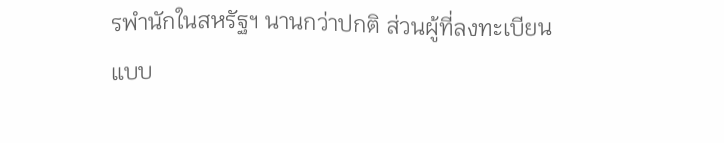รพำนักในสหรัฐฯ นานกว่าปกติ ส่วนผู้ที่ลงทะเบียนแบบ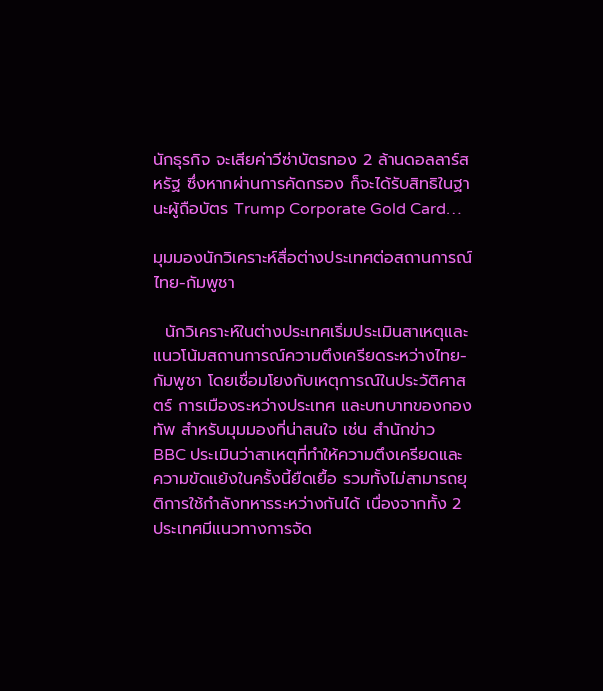นักธุรกิจ จะเสียค่าวีซ่าบัตรทอง 2 ล้านดอลลาร์สหรัฐ ซึ่งหากผ่านการคัดกรอง ก็จะได้รับสิทธิในฐานะผู้ถือบัตร Trump Corporate Gold Card…

มุมมองนักวิเคราะห์สื่อต่างประเทศต่อสถานการณ์ไทย-กัมพูชา

  นักวิเคราะห์ในต่างประเทศเริ่มประเมินสาเหตุและแนวโน้มสถานการณ์ความตึงเครียดระหว่างไทย-กัมพูชา โดยเชื่อมโยงกับเหตุการณ์ในประวัติศาสตร์ การเมืองระหว่างประเทศ และบทบาทของกองทัพ สำหรับมุมมองที่น่าสนใจ เช่น สำนักข่าว BBC ประเมินว่าสาเหตุที่ทำให้ความตึงเครียดและความขัดแย้งในครั้งนี้ยืดเยื้อ รวมทั้งไม่สามารถยุติการใช้กำลังทหารระหว่างกันได้ เนื่องจากทั้ง 2 ประเทศมีแนวทางการจัด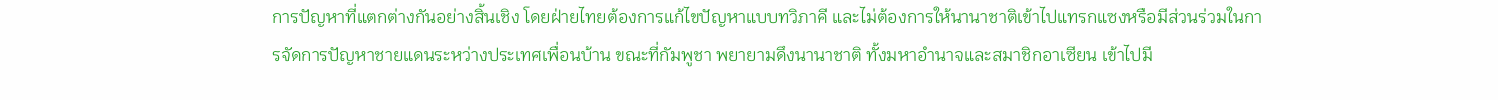การปัญหาที่แตกต่างกันอย่างสิ้นเชิง โดยฝ่ายไทยต้องการแก้ไขปัญหาแบบทวิภาคี และไม่ต้องการให้นานาชาติเข้าไปแทรกแซงหรือมีส่วนร่วมในการจัดการปัญหาชายแดนระหว่างประเทศเพื่อนบ้าน ขณะที่กัมพูชา พยายามดึงนานาชาติ ทั้งมหาอำนาจและสมาชิกอาเซียน เข้าไปมี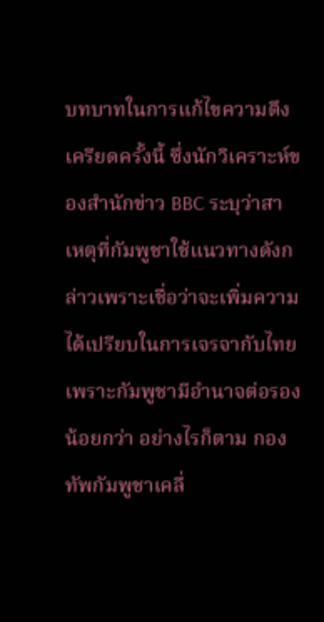บทบาทในการแก้ไขความตึงเครียดครั้งนี้ ซึ่งนักวิเคราะห์ของสำนักข่าว BBC ระบุว่าสาเหตุที่กัมพูชาใช้แนวทางดังกล่าวเพราะเชื่อว่าจะเพิ่มความได้เปรียบในการเจรจากับไทย เพราะกัมพูชามีอำนาจต่อรองน้อยกว่า อย่างไรก็ตาม กองทัพกัมพูชาเคลื่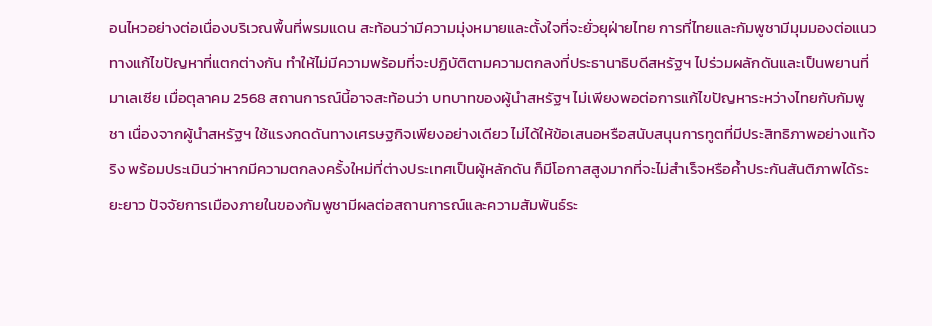อนไหวอย่างต่อเนื่องบริเวณพื้นที่พรมแดน สะท้อนว่ามีความมุ่งหมายและตั้งใจที่จะยั่วยุฝ่ายไทย การที่ไทยและกัมพูชามีมุมมองต่อแนวทางแก้ไขปัญหาที่แตกต่างกัน ทำให้ไม่มีความพร้อมที่จะปฏิบัติตามความตกลงที่ประธานาธิบดีสหรัฐฯ ไปร่วมผลักดันและเป็นพยานที่มาเลเซีย เมื่อตุลาคม 2568 สถานการณ์นี้อาจสะท้อนว่า บทบาทของผู้นำสหรัฐฯ ไม่เพียงพอต่อการแก้ไขปัญหาระหว่างไทยกับกัมพูชา เนื่องจากผู้นำสหรัฐฯ ใช้แรงกดดันทางเศรษฐกิจเพียงอย่างเดียว ไม่ได้ให้ข้อเสนอหรือสนับสนุนการทูตที่มีประสิทธิภาพอย่างแท้จริง พร้อมประเมินว่าหากมีความตกลงครั้งใหม่ที่ต่างประเทศเป็นผู้หลักดัน ก็มีโอกาสสูงมากที่จะไม่สำเร็จหรือค้ำประกันสันติภาพได้ระยะยาว ปัจจัยการเมืองภายในของกัมพูชามีผลต่อสถานการณ์และความสัมพันธ์ระ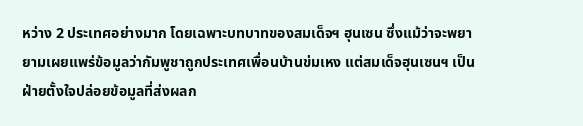หว่าง 2 ประเทศอย่างมาก โดยเฉพาะบทบาทของสมเด็จฯ ฮุนเซน ซึ่งแม้ว่าจะพยายามเผยแพร่ข้อมูลว่ากัมพูชาถูกประเทศเพื่อนบ้านข่มเหง แต่สมเด็จฮุนเซนฯ เป็นฝ่ายตั้งใจปล่อยข้อมูลที่ส่งผลก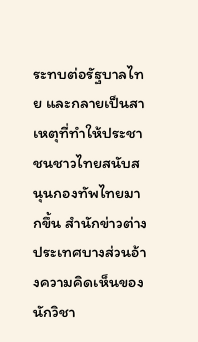ระทบต่อรัฐบาลไทย และกลายเป็นสาเหตุที่ทำให้ประชาชนชาวไทยสนับสนุนกองทัพไทยมากขึ้น สำนักข่าวต่างประเทศบางส่วนอ้างความคิดเห็นของนักวิชา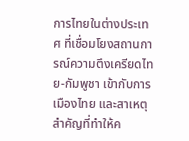การไทยในต่างประเทศ ที่เชื่อมโยงสถานการณ์ความตึงเครียดไทย-กัมพูชา เข้ากับการเมืองไทย และสาเหตุสำคัญที่ทำให้ค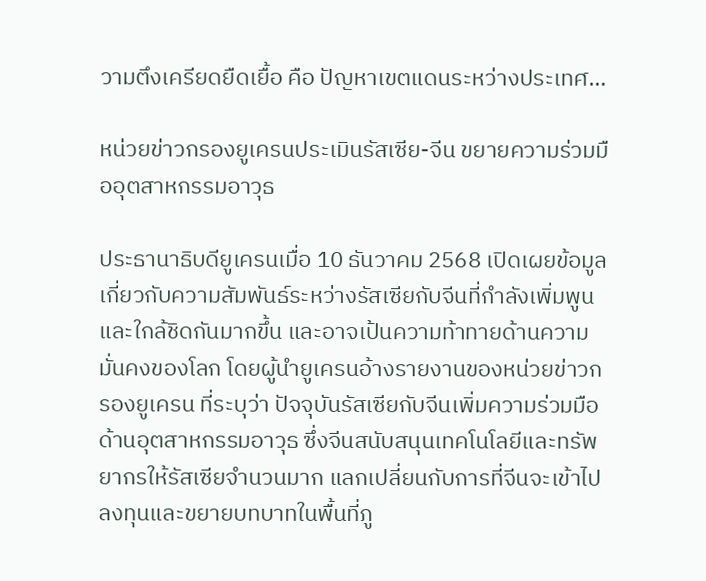วามตึงเครียดยืดเยื้อ คือ ปัญหาเขตแดนระหว่างประเทศ…

หน่วยข่าวกรองยูเครนประเมินรัสเซีย-จีน ขยายความร่วมมืออุตสาหกรรมอาวุธ

ประธานาธิบดียูเครนเมื่อ 10 ธันวาคม 2568 เปิดเผยข้อมูลเกี่ยวกับความสัมพันธ์ระหว่างรัสเซียกับจีนที่กำลังเพิ่มพูนและใกล้ชิดกันมากขึ้น และอาจเป้นความท้าทายด้านความมั่นคงของโลก โดยผู้นำยูเครนอ้างรายงานของหน่วยข่าวกรองยูเครน ที่ระบุว่า ปัจจุบันรัสเซียกับจีนเพิ่มความร่วมมือด้านอุตสาหกรรมอาวุธ ซึ่งจีนสนับสนุนเทคโนโลยีและทรัพยากรให้รัสเซียจำนวนมาก แลกเปลี่ยนกับการที่จีนจะเข้าไปลงทุนและขยายบทบาทในพื้นที่ภู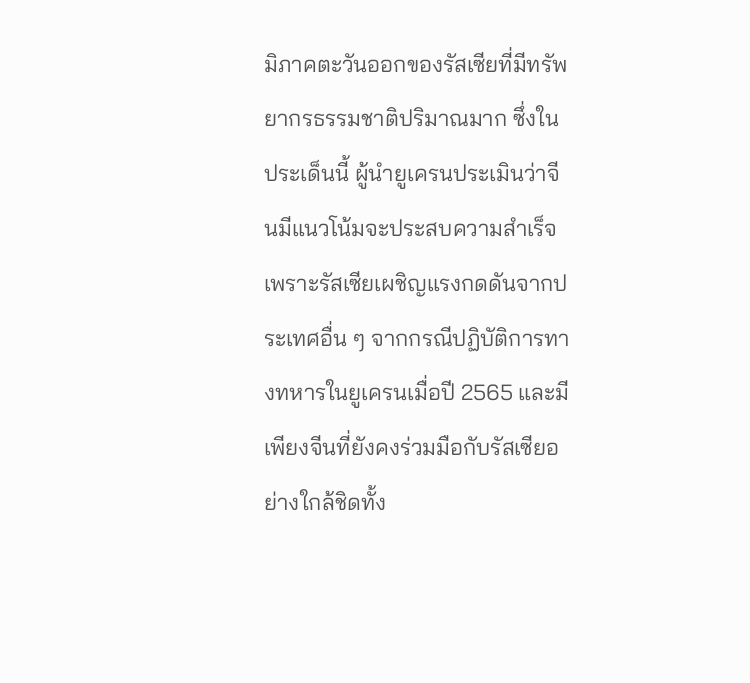มิภาคตะวันออกของรัสเซียที่มีทรัพยากรธรรมชาติปริมาณมาก ซึ่งในประเด็นนี้ ผู้นำยูเครนประเมินว่าจีนมีแนวโน้มจะประสบความสำเร็จ เพราะรัสเซียเผชิญแรงกดดันจากประเทศอื่น ๆ จากกรณีปฏิบัติการทางทหารในยูเครนเมื่อปี 2565 และมีเพียงจีนที่ยังคงร่วมมือกับรัสเซียอย่างใกล้ชิดทั้ง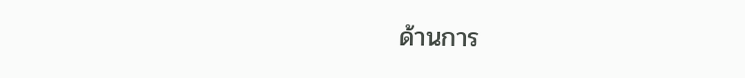ด้านการ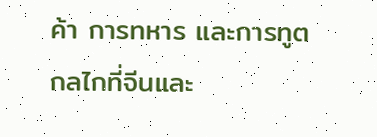ค้า การทหาร และการทูต กลไกที่จีนและ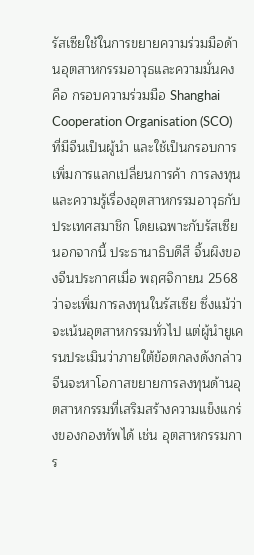รัสเซียใช้ในการขยายความร่วมมือด้านอุตสาหกรรมอาวุธและความมั่นคง คือ กรอบความร่วมมือ Shanghai Cooperation Organisation (SCO) ที่มีจีนเป็นผู้นำ และใช้เป็นกรอบการเพิ่มการแลกเปลี่ยนการค้า การลงทุน และความรู้เรื่องอุตสาหกรรมอาวุธกับประเทศสมาชิก โดยเฉพาะกับรัสเซีย นอกจากนี้ ประธานาธิบดีสี จิ้นผิงของจีนประกาศเมื่อ พฤศจิกายน 2568 ว่าจะเพิ่มการลงทุนในรัสเซีย ซึ่งแม้ว่าจะเน้นอุตสาหกรรมทั่วไป แต่ผู้นำยูเครนประเมินว่าภายใต้ข้อตกลงดังกล่าว จีนจะหาโอกาสขยายการลงทุนด้านอุตสาหกรรมที่เสริมสร้างความแข็งแกร่งของกองทัพได้ เช่น อุตสาหกรรมการ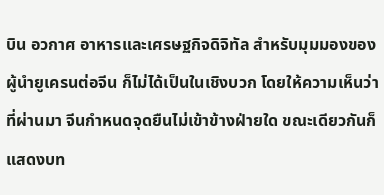บิน อวกาศ อาหารและเศรษฐกิจดิจิทัล สำหรับมุมมองของผู้นำยูเครนต่อจีน ก็ไม่ได้เป็นในเชิงบวก โดยให้ความเห็นว่าที่ผ่านมา จีนกำหนดจุดยืนไม่เข้าข้างฝ่ายใด ขณะเดียวกันก็แสดงบท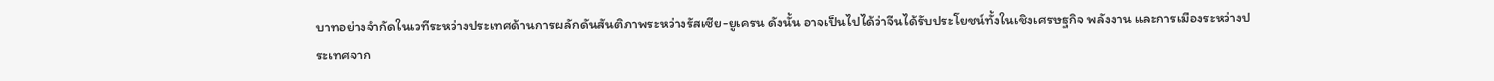บาทอย่างจำกัดในเวทีระหว่างประเทศด้านการผลักดันสันติภาพระหว่างรัสเซีย-ยูเครน ดังนั้น อาจเป็นไปได้ว่าจีนได้รับประโยชน์ทั้งในเชิงเศรษฐกิจ พลังงาน และการเมืองระหว่างประเทศจาก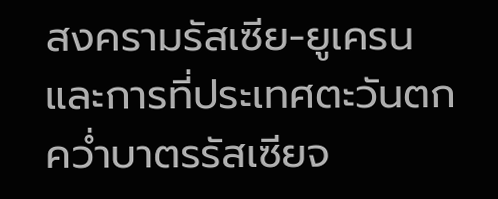สงครามรัสเซีย-ยูเครน และการที่ประเทศตะวันตกคว่ำบาตรรัสเซียจ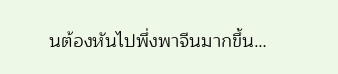นต้องหันไปพึ่งพาจีนมากขึ้น…